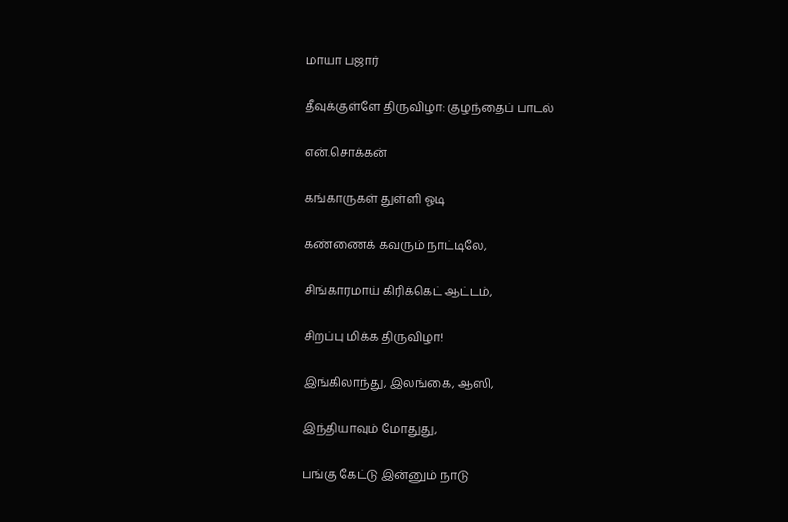மாயா பஜார்

தீவுக்குள்ளே திருவிழா: குழந்தைப் பாடல்

என்.சொக்கன்

கங்காருகள் துள்ளி ஓடி

கண்ணைக் கவரும் நாட்டிலே,

சிங்காரமாய் கிரிக்கெட் ஆட்டம்,

சிறப்பு மிக்க திருவிழா!

இங்கிலாந்து, இலங்கை, ஆஸி,

இந்தியாவும் மோதுது,

பங்கு கேட்டு இன்னும் நாடு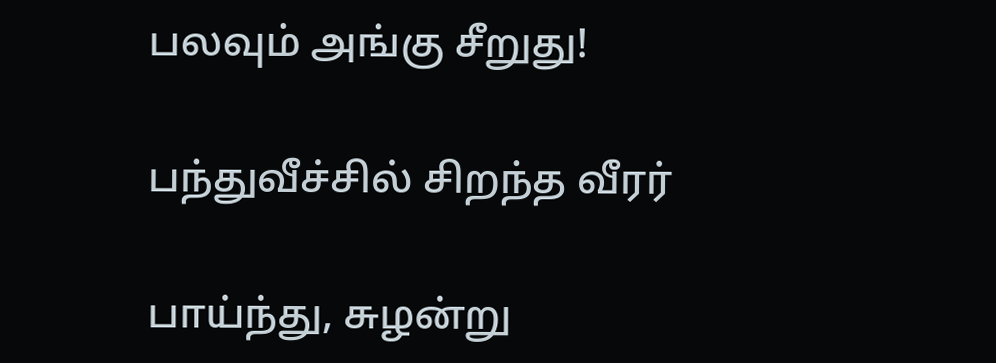பலவும் அங்கு சீறுது!

பந்துவீச்சில் சிறந்த வீரர்

பாய்ந்து, சுழன்று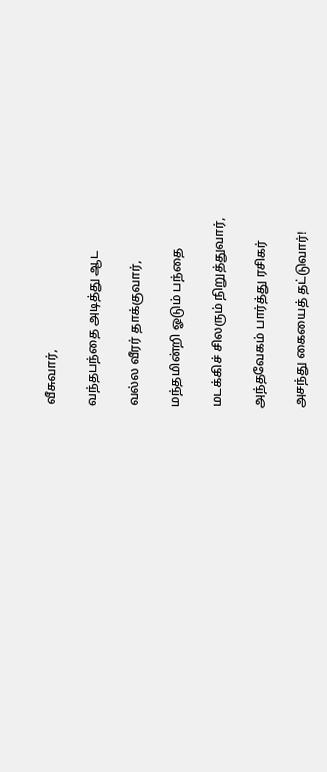வீசுவார்,

வந்தபந்தை அடித்து ஆட

வல்ல வீரர் தாக்குவார்,

மந்தமின்றி ஓடும் பந்தை

மடக்கிச் சிலரும் நிறுத்துவார்,

அந்தவேகம் பார்த்து ரசிகர்

அசந்து கையைத் தட்டுவார்!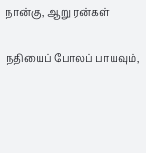நான்கு, ஆறு ரன்கள்

நதியைப் போலப் பாயவும்,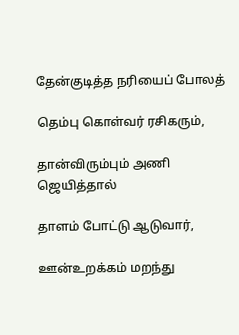தேன்குடித்த நரியைப் போலத்

தெம்பு கொள்வர் ரசிகரும்,

தான்விரும்பும் அணி ஜெயித்தால்

தாளம் போட்டு ஆடுவார்,

ஊன்உறக்கம் மறந்து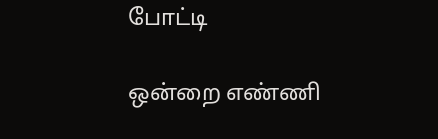போட்டி

ஒன்றை எண்ணி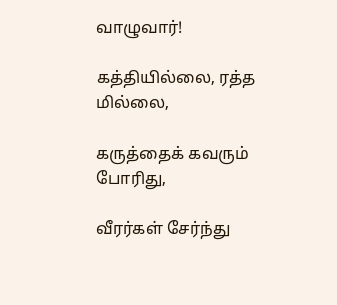வாழுவார்!

கத்தியில்லை, ரத்த மில்லை,

கருத்தைக் கவரும் போரிது,

வீரர்கள் சேர்ந்து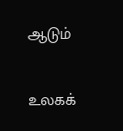ஆடும்

உலகக்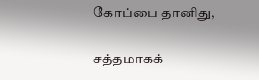கோப்பை தானிது,

சத்தமாகக்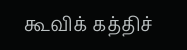கூவிக் கத்திச்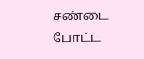சண்டை போட்ட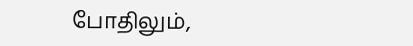போதிலும்,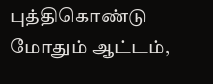புத்திகொண்டு மோதும் ஆட்டம்,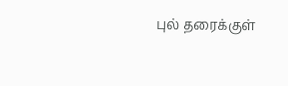புல் தரைக்குள்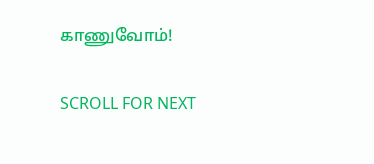காணுவோம்!

SCROLL FOR NEXT